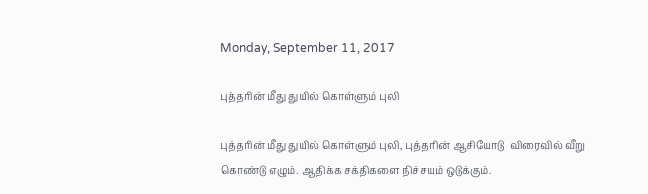Monday, September 11, 2017

புத்தரின் மீது துயில் கொள்ளும் புலி

புத்தரின் மீது துயில் கொள்ளும் புலி, புத்தரின் ஆசியோடு  விரைவில் வீறு கொண்டு எழும். ஆதிக்க சக்திகளை நிச்சயம் ஒடுக்கும்.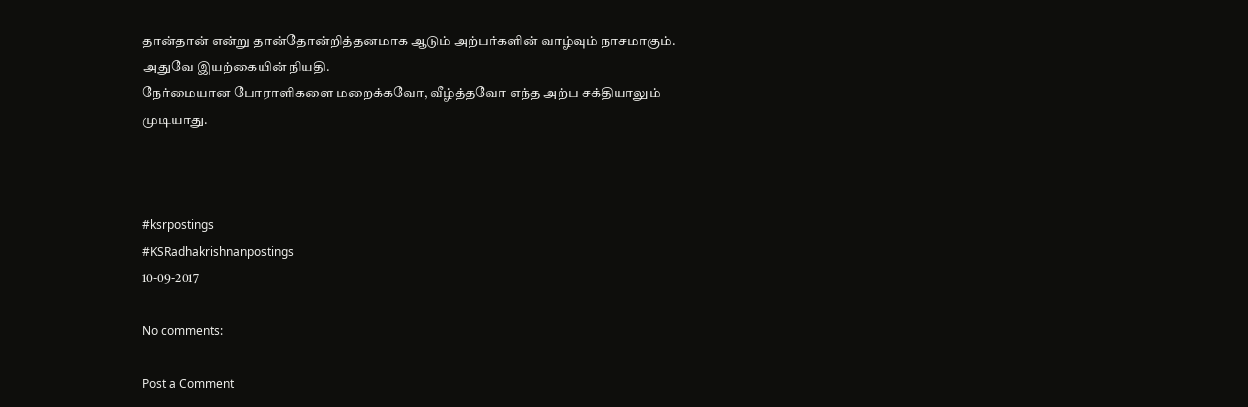தான்தான் என்று தான்தோன்றித்தனமாக ஆடும் அற்பர்களின் வாழ்வும் நாசமாகும். அதுவே இயற்கையின் நியதி.
நேர்மையான போராளிகளை மறைக்கவோ, வீழ்த்தவோ எந்த அற்ப சக்தியாலும் முடியாது.



#ksrpostings
#KSRadhakrishnanpostings
10-09-2017

No comments:

Post a Comment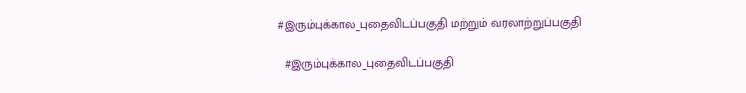#இரும்புக்கால_புதைவிடப்பகுதி மற்றும் வரலாற்றுப்பகுதி

  #இரும்புக்கால_புதைவிடப்பகுதி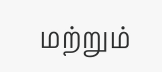மற்றும்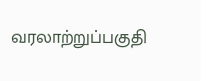வரலாற்றுப்பகுதி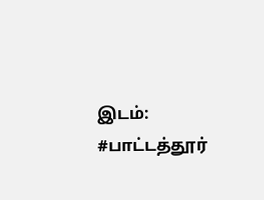இடம்: #பாட்டத்தூர்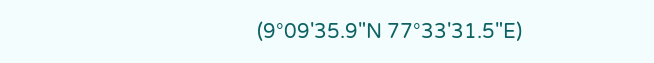(9°09'35.9"N 77°33'31.5"E)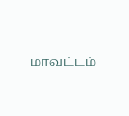மாவட்டம்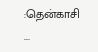:தென்காசி ...